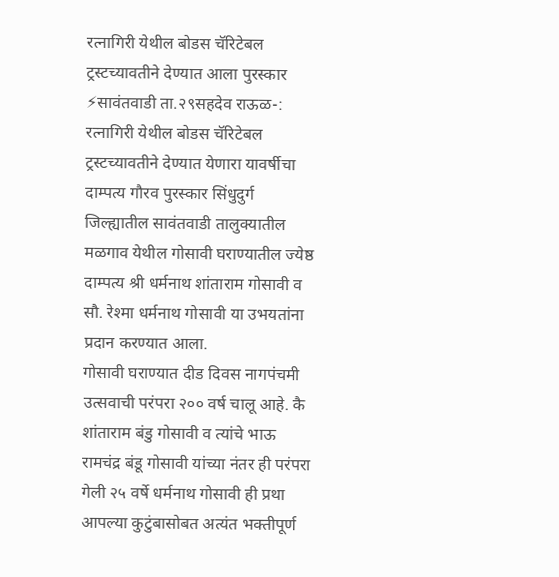रत्नागिरी येथील बोडस चॅरिटेबल ट्रस्टच्यावतीने देण्यात आला पुरस्कार
⚡सावंतवाडी ता.२९सहदेव राऊळ-: रत्नागिरी येथील बोडस चॅरिटेबल ट्रस्टच्यावतीने देण्यात येणारा यावर्षीचा दाम्पत्य गौरव पुरस्कार सिंधुदुर्ग जिल्ह्यातील सावंतवाडी तालुक्यातील मळगाव येथील गोसावी घराण्यातील ज्येष्ठ दाम्पत्य श्री धर्मनाथ शांताराम गोसावी व सौ. रेश्मा धर्मनाथ गोसावी या उभयतांना प्रदान करण्यात आला.
गोसावी घराण्यात दीड दिवस नागपंचमी उत्सवाची परंपरा २०० वर्ष चालू आहे. कै शांताराम बंडु गोसावी व त्यांचे भाऊ रामचंद्र बंडू गोसावी यांच्या नंतर ही परंपरा गेली २५ वर्षे धर्मनाथ गोसावी ही प्रथा आपल्या कुटुंबासोबत अत्यंत भक्तीपूर्ण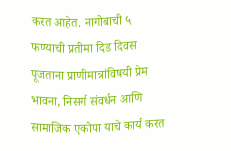करत आहेत. नागोबाची ५ फण्याची प्रतीमा दिड दिवस पूजताना प्राणीमात्रांविषयी प्रेम भावना, निसर्ग संवर्धन आणि सामाजिक एकोपा याचे कार्य करत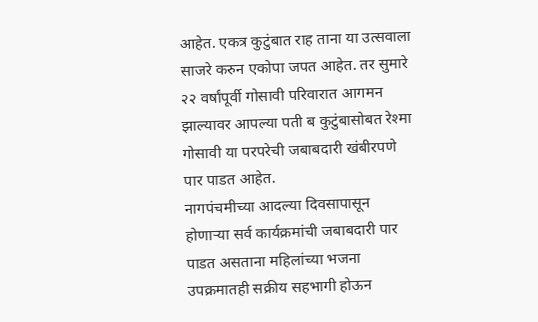आहेत. एकत्र कुटुंबात राह ताना या उत्सवाला साजरे करुन एकोपा जपत आहेत. तर सुमारे २२ वर्षांपूर्वी गोसावी परिवारात आगमन झाल्यावर आपल्या पती ब कुटुंबासोबत रेश्मा गोसावी या परपरेची जबाबदारी खंबीरपणे पार पाडत आहेत.
नागपंचमीच्या आदल्या दिवसापासून होणाऱ्या सर्व कार्यक्रमांची जबाबदारी पार पाडत असताना महिलांच्या भजना उपक्रमातही सक्रीय सहभागी होऊन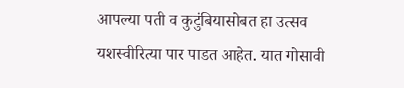आपल्या पती व कुटुंबियासोबत हा उत्सव यशस्वीरित्या पार पाडत आहेत. यात गोसावी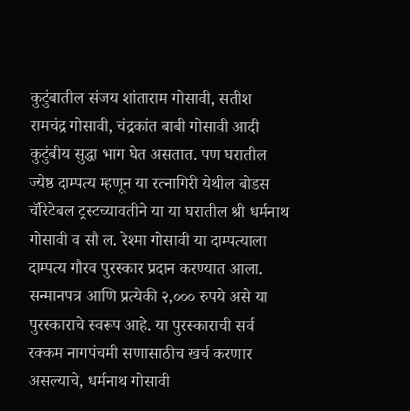कुटुंबातील संजय शांताराम गोसावी, सतीश रामचंद्र गोसावी, चंद्रकांत बाबी गोसावी आदी कुटुंबीय सुद्धा भाग घेत असतात. पण घरातील ज्येष्ठ दाम्पत्य म्हणून या रत्नागिरी येथील बोडस चॅरिटेबल ट्रस्टच्यावतीने या या घरातील श्री धर्मनाथ गोसावी व सौ ल. रेश्मा गोसावी या दाम्पत्याला दाम्पत्य गौरव पुरस्कार प्रदान करण्यात आला. सन्मानपत्र आणि प्रत्येकी २,००० रुपये असे या पुरस्काराचे स्वरूप आहे. या पुरस्काराची सर्व रक्कम नागपंचमी सणासाठीच खर्च करणार असल्याचे, धर्मनाथ गोसावी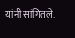यांनी सांगितले.